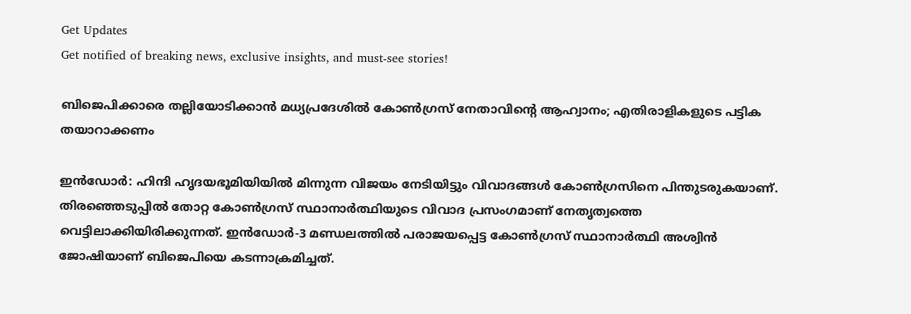Get Updates
Get notified of breaking news, exclusive insights, and must-see stories!

ബിജെപിക്കാരെ തല്ലിയോടിക്കാൻ മധ്യപ്രദേശിൽ കോൺഗ്രസ് നേതാവിന്റെ ആഹ്വാനം; എതിരാളികളുടെ പട്ടിക തയാറാക്കണം

ഇൻഡോർ: ഹിന്ദി ഹൃദയഭൂമിയിയിൽ മിന്നുന്ന വിജയം നേടിയിട്ടും വിവാദങ്ങൾ കോൺഗ്രസിനെ പിന്തുടരുകയാണ്. തിരഞ്ഞെടുപ്പിൽ തോറ്റ കോൺഗ്രസ് സ്ഥാനാർത്ഥിയുടെ വിവാദ പ്രസംഗമാണ് നേതൃത്വത്തെ വെട്ടിലാക്കിയിരിക്കുന്നത്. ഇൻഡോർ-3 മണ്ഡലത്തിൽ പരാജയപ്പെട്ട കോൺഗ്രസ് സ്ഥാനാർത്ഥി അശ്വിൻ ജോഷിയാണ് ബിജെപിയെ കടന്നാക്രമിച്ചത്.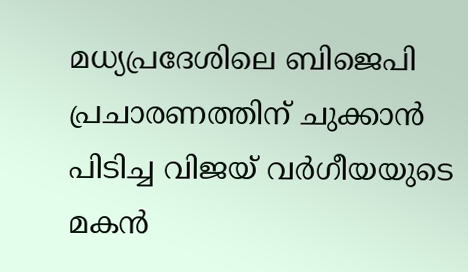മധ്യപ്രദേശിലെ ബിജെപി പ്രചാരണത്തിന് ചുക്കാൻ പിടിച്ച വിജയ് വർഗീയയുടെ മകൻ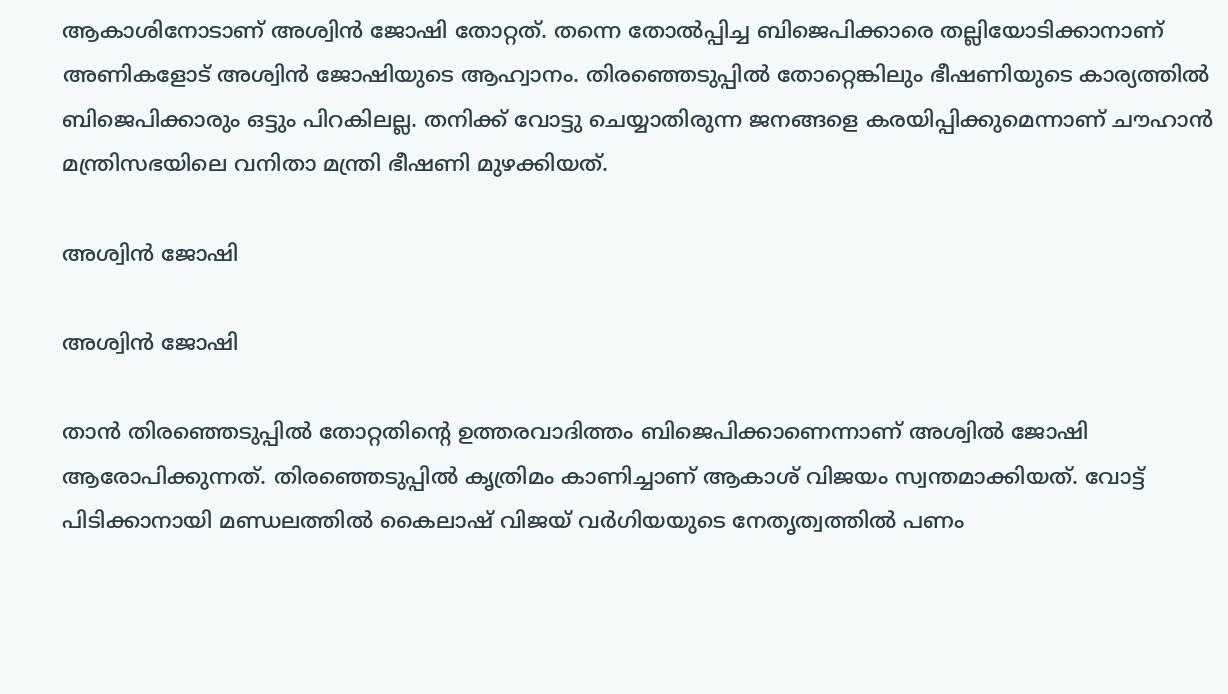ആകാശിനോടാണ് അശ്വിൻ ജോഷി തോറ്റത്. തന്നെ തോൽപ്പിച്ച ബിജെപിക്കാരെ തല്ലിയോടിക്കാനാണ് അണികളോട് അശ്വിൻ ജോഷിയുടെ ആഹ്വാനം. തിരഞ്ഞെടുപ്പിൽ തോറ്റെങ്കിലും ഭീഷണിയുടെ കാര്യത്തിൽ ബിജെപിക്കാരും ഒട്ടും പിറകിലല്ല. തനിക്ക് വോട്ടു ചെയ്യാതിരുന്ന ജനങ്ങളെ കരയിപ്പിക്കുമെന്നാണ് ചൗഹാൻ മന്ത്രിസഭയിലെ വനിതാ മന്ത്രി ഭീഷണി മുഴക്കിയത്.

അശ്വിൻ ജോഷി

അശ്വിൻ ജോഷി

താൻ തിരഞ്ഞെടുപ്പിൽ തോറ്റതിന്റെ ഉത്തരവാദിത്തം ബിജെപിക്കാണെന്നാണ് അശ്വിൽ ജോഷി ആരോപിക്കുന്നത്. തിരഞ്ഞെടുപ്പിൽ കൃത്രിമം കാണിച്ചാണ് ആകാശ് വിജയം സ്വന്തമാക്കിയത്. വോട്ട് പിടിക്കാനായി മണ്ഡലത്തിൽ കൈലാഷ് വിജയ് വർഗിയയുടെ നേതൃത്വത്തിൽ പണം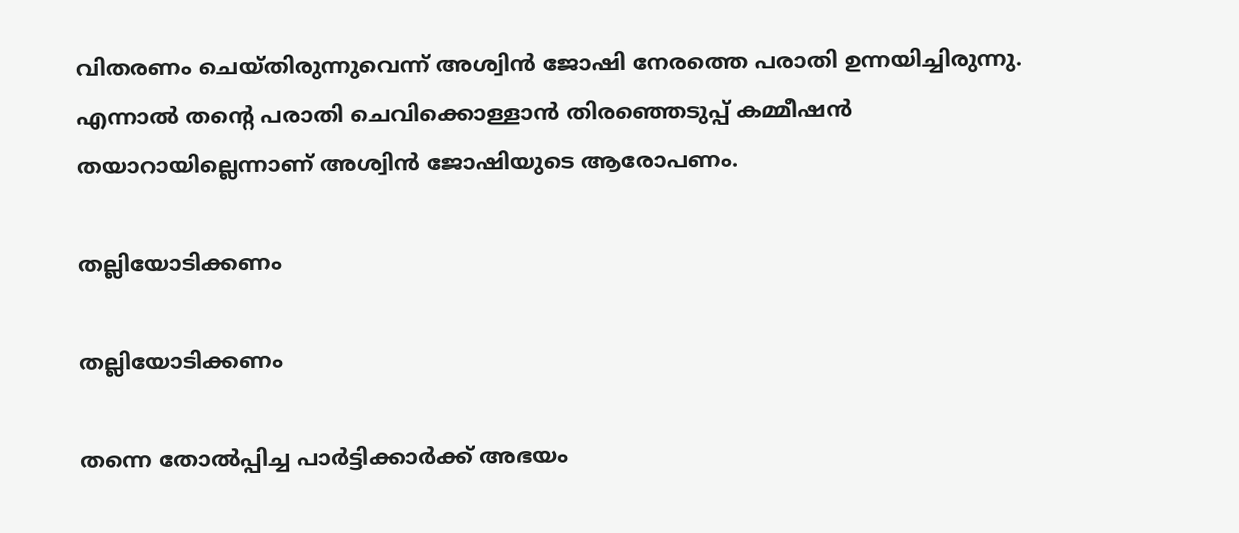വിതരണം ചെയ്തിരുന്നുവെന്ന് അശ്വിൻ ജോഷി നേരത്തെ പരാതി ഉന്നയിച്ചിരുന്നു. എന്നാൽ തന്റെ പരാതി ചെവിക്കൊള്ളാൻ തിരഞ്ഞെടുപ്പ് കമ്മീഷൻ തയാറായില്ലെന്നാണ് അശ്വിൻ ജോഷിയുടെ ആരോപണം.

തല്ലിയോടിക്കണം

തല്ലിയോടിക്കണം

തന്നെ തോൽപ്പിച്ച പാർട്ടിക്കാർക്ക് അഭയം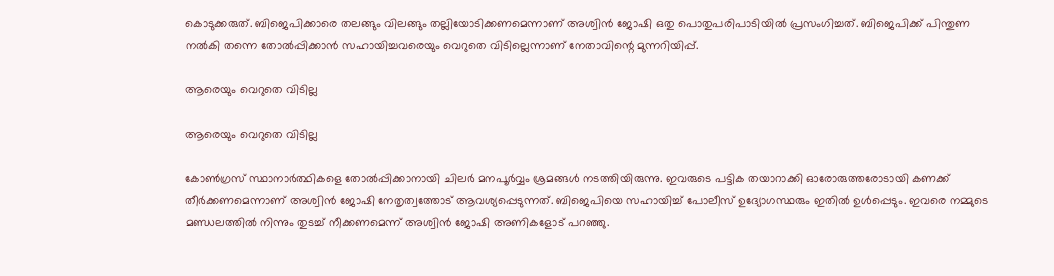കൊടുക്കരുത്. ബിജെപിക്കാരെ തലങ്ങും വിലങ്ങും തല്ലിയോടിക്കണമെന്നാണ് അശ്വിൻ ജോഷി ഒതു പൊതുപരിപാടിയിൽ പ്രസംഗിച്ചത്. ബിജെപിക്ക് പിന്തുണ നൽകി തന്നെ തോൽപ്പിക്കാൻ സഹായിച്ചവരെയും വെറുതെ വിടില്ലെന്നാണ് നേതാവിന്റെ മുന്നറിയിപ്പ്.

ആരെയും വെറുതെ വിടില്ല

ആരെയും വെറുതെ വിടില്ല

കോൺഗ്രസ് സ്ഥാനാർത്ഥികളെ തോൽപ്പിക്കാനായി ചിലർ മനപൂർവ്വം ശ്രമങ്ങൾ നടത്തിയിരുന്നു. ഇവരുടെ പട്ടിക തയാറാക്കി ഓരോരുത്തരോടായി കണക്ക് തീർക്കണമെന്നാണ് അശ്വിൻ ജോഷി നേതൃത്വത്തോട് ആവശ്യപ്പെടുന്നത്. ബിജെപിയെ സഹായിച്ച് പോലീസ് ഉദ്യോഗസ്ഥരും ഇതിൽ ഉൾപ്പെടും. ഇവരെ നമ്മുടെ മണ്ഡലത്തിൽ നിന്നും തുടച്ച് നീക്കണമെന്ന് അശ്വിൻ ജോഷി അണികളോട് പറഞ്ഞു.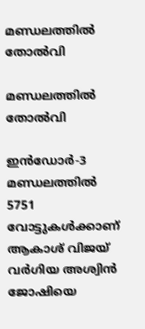മണ്ഡലത്തിൽ തോൽവി

മണ്ഡലത്തിൽ തോൽവി

ഇൻഡോർ-3 മണ്ഡലത്തിൽ 5751 വോട്ടുകൾ‌ക്കാണ് ആകാശ് വിജയ് വർഗിയ അശ്വിൻ ജോഷിയെ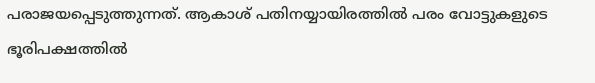പരാജയപ്പെടുത്തുന്നത്. ആകാശ് പതിനയ്യായിരത്തിൽ പരം വോട്ടുകളുടെ ഭൂരിപക്ഷത്തിൽ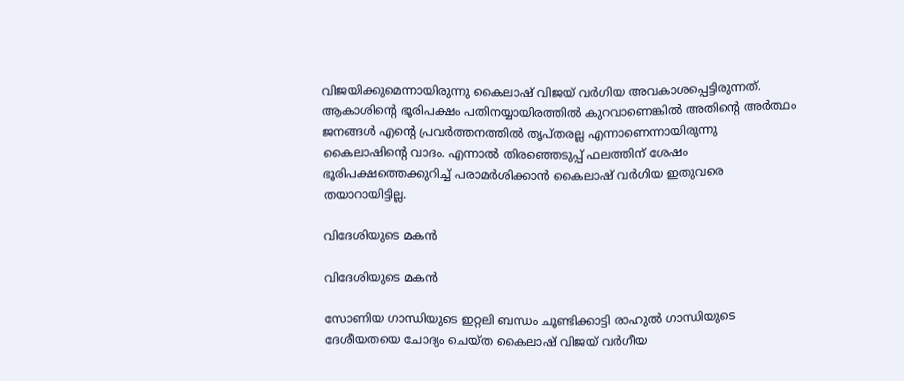വിജയിക്കുമെന്നായിരുന്നു കൈലാഷ് വിജയ് വർഗിയ അവകാശപ്പെട്ടിരുന്നത്. ആകാശിന്റെ ഭൂരിപക്ഷം പതിനയ്യായിരത്തിൽ കുറവാണെങ്കിൽ അതിന്റെ അർത്ഥം ജനങ്ങൾ‌ എന്റെ പ്രവർത്തനത്തിൽ തൃപ്തരല്ല എന്നാണെന്നായിരുന്നു കൈലാഷിന്റെ വാദം. എന്നാൽ തിരഞ്ഞെടുപ്പ് ഫലത്തിന് ശേഷം ഭൂരിപക്ഷത്തെക്കുറിച്ച് പരാമർശിക്കാൻ കൈലാഷ് വർഗിയ ഇതുവരെ തയാറായിട്ടില്ല.

വിദേശിയുടെ മകൻ

വിദേശിയുടെ മകൻ

സോണിയ ഗാന്ധിയുടെ ഇറ്റലി ബന്ധം ചൂണ്ടിക്കാട്ടി രാഹുൽ ഗാന്ധിയുടെ ദേശീയതയെ ചോദ്യം ചെയ്ത കൈലാഷ് വിജയ് വർഗീയ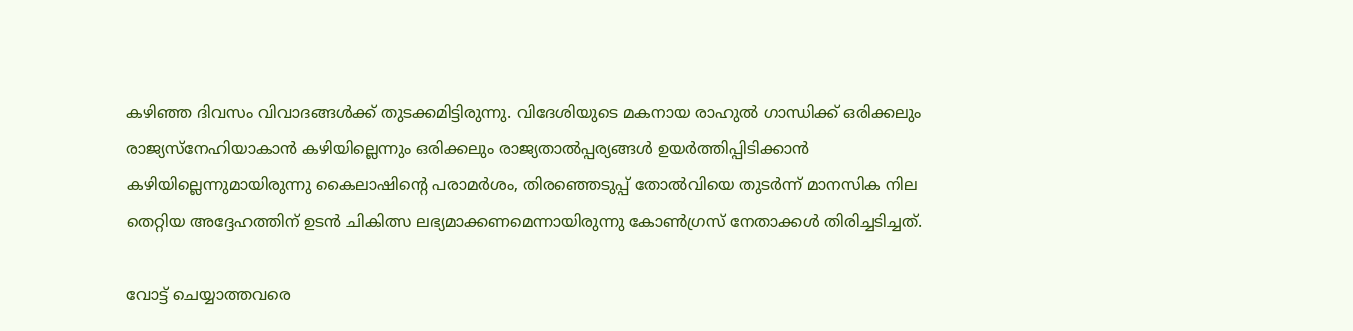കഴിഞ്ഞ ദിവസം വിവാദങ്ങൾക്ക് തുടക്കമിട്ടിരുന്നു. വിദേശിയുടെ മകനായ രാഹുൽ ഗാന്ധിക്ക് ഒരിക്കലും രാജ്യസ്നേഹിയാകാൻ കഴിയില്ലെന്നും ഒരിക്കലും രാജ്യതാൽപ്പര്യങ്ങൾ ഉയർത്തിപ്പിടിക്കാൻ കഴിയില്ലെന്നുമായിരുന്നു കൈലാഷിന്റെ പരാമർശം, തിരഞ്ഞെടുപ്പ് തോൽവിയെ തുടർന്ന് മാനസിക നില തെറ്റിയ അദ്ദേഹത്തിന് ഉടൻ ചികിത്സ ലഭ്യമാക്കണമെന്നായിരുന്നു കോൺഗ്രസ് നേതാക്കൾ തിരിച്ചടിച്ചത്.

വോട്ട് ചെയ്യാത്തവരെ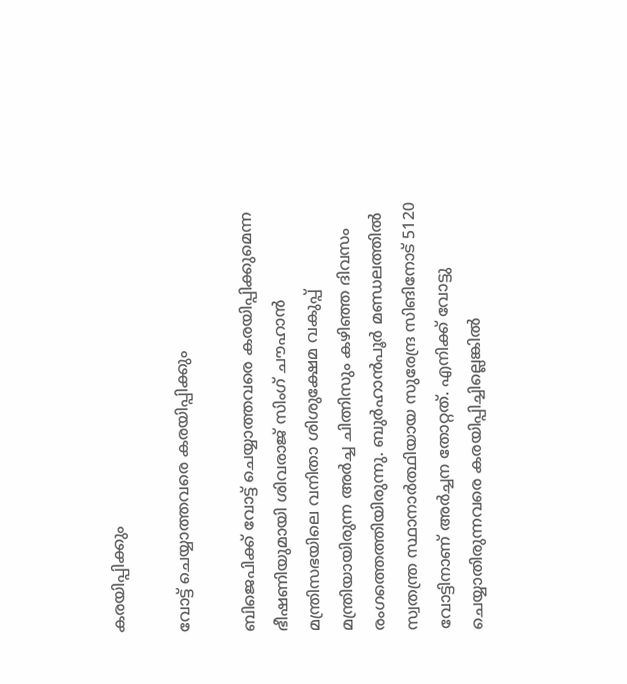കരയിപ്പിക്കും

വോട്ട് ചെയ്യാത്തവരെ കരയിപ്പിക്കും

ബിജെപിക്ക് വോട്ട് ചെയ്യാത്തവരെ കരയിപ്പിക്കുമെന്ന ഭീഷണിയുമായി ശിവരാജ് സിംഗ് ചൗഹാൻ മന്ത്രിസഭയിലെ വനിതാ ശിശുക്ഷേമ വകുപ്പ് മന്ത്രിയായിരുന്ന അർച്ച ചിത്നിസും കഴിഞ്ഞ ദിവസം രംഗത്തെത്തിയിരുന്നു. ബുര്‍ഹാന്‍പൂര്‍ മണ്ഡലത്തില്‍ സ്വതന്ത്ര സ്ഥാനാര്‍ത്ഥിയായ സുരേന്ദ്ര സിങിനോട് 5120 വോട്ടിനാണ് അർച്ചന തോറ്റത്. എനിക്ക് വോട്ടു ചെയ്യാതിരുന്നവരെ കരയിപ്പിച്ചില്ലെങ്കില്‍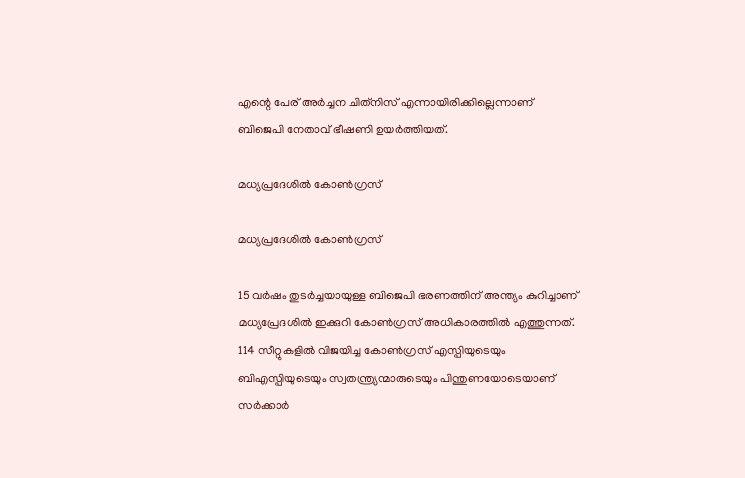എന്റെ പേര് അര്‍ച്ചന ചിത്‌നിസ് എന്നായിരിക്കില്ലെന്നാണ് ബിജെപി നേതാവ് ഭീഷണി ഉയർത്തിയത്.

മധ്യപ്രദേശിൽ കോൺഗ്രസ്

മധ്യപ്രദേശിൽ കോൺഗ്രസ്

15 വർഷം തുടർച്ചയായുള്ള ബിജെപി ഭരണത്തിന് അന്ത്യം കുറിച്ചാണ് മധ്യപ്രേദശിൽ ഇക്കുറി കോൺഗ്രസ് അധികാരത്തിൽ എത്തുന്നത്. 114 സീറ്റുകളിൽ വിജയിച്ച കോൺഗ്രസ് എസ്പിയുടെയും ബിഎസ്പിയുടെയും സ്വതന്ത്ര്യന്മാരുടെയും പിന്തുണയോടെയാണ് സർക്കാർ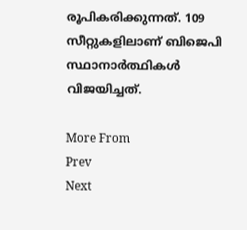രൂപികരിക്കുന്നത്. 109 സീറ്റുകളിലാണ് ബിജെപി സ്ഥാനാർത്ഥികൾ വിജയിച്ചത്.

More From
Prev
Next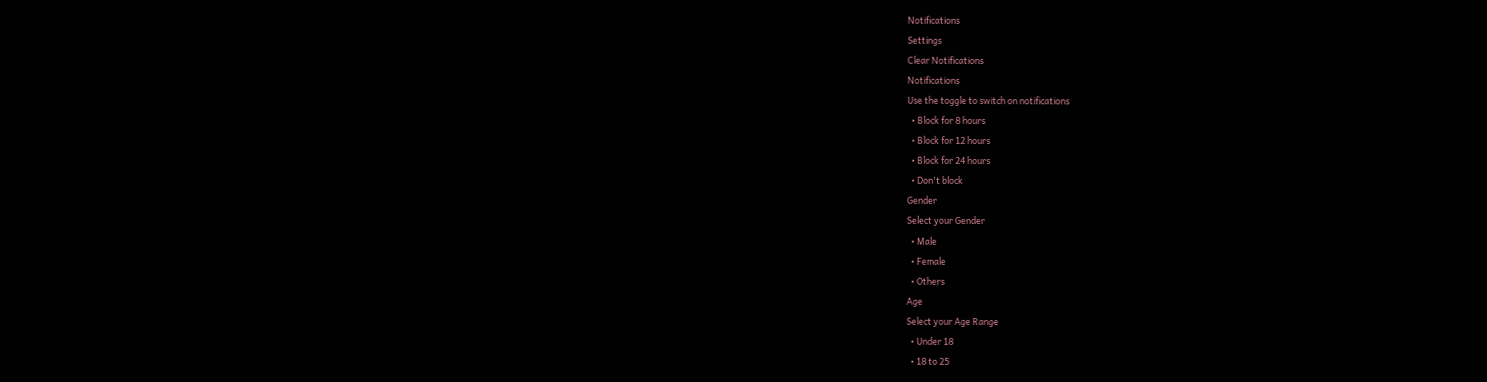Notifications
Settings
Clear Notifications
Notifications
Use the toggle to switch on notifications
  • Block for 8 hours
  • Block for 12 hours
  • Block for 24 hours
  • Don't block
Gender
Select your Gender
  • Male
  • Female
  • Others
Age
Select your Age Range
  • Under 18
  • 18 to 25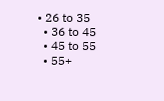• 26 to 35
  • 36 to 45
  • 45 to 55
  • 55+